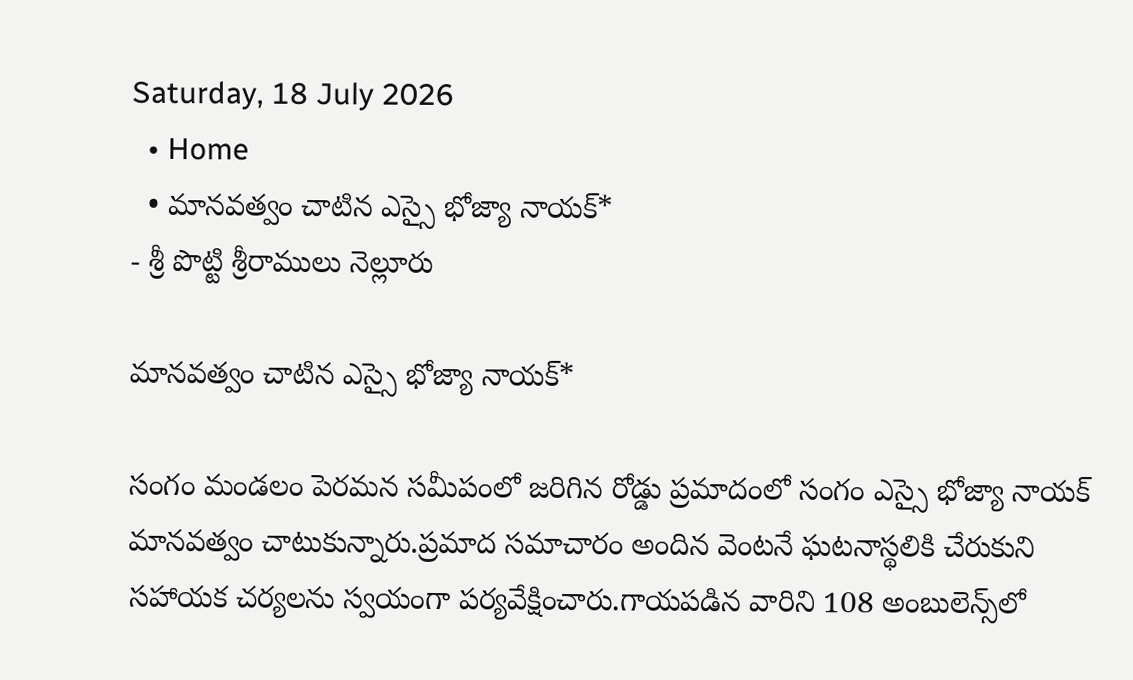Saturday, 18 July 2026
  • Home
  • మానవత్వం చాటిన ఎస్సై భోజ్యా నాయక్*
- శ్రీ పొట్టి శ్రీరాములు నెల్లూరు

మానవత్వం చాటిన ఎస్సై భోజ్యా నాయక్*

సంగం మండలం పెరమన సమీపంలో జరిగిన రోడ్డు ప్రమాదంలో సంగం ఎస్సై భోజ్యా నాయక్ మానవత్వం చాటుకున్నారు.ప్రమాద సమాచారం అందిన వెంటనే ఘటనాస్థలికి చేరుకుని సహాయక చర్యలను స్వయంగా పర్యవేక్షించారు.గాయపడిన వారిని 108 అంబులెన్స్‌లో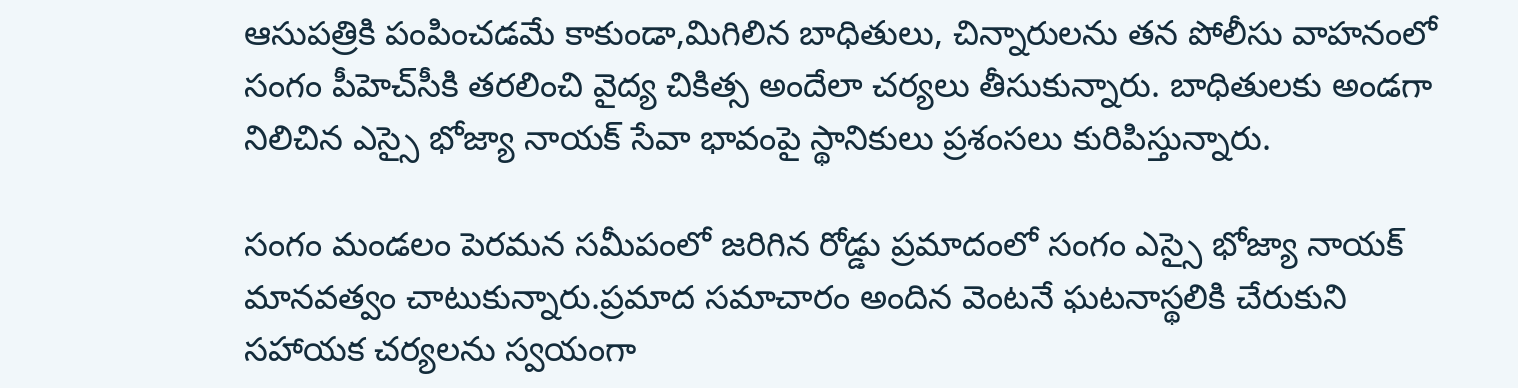ఆసుపత్రికి పంపించడమే కాకుండా,మిగిలిన బాధితులు, చిన్నారులను తన పోలీసు వాహనంలో సంగం పీహెచ్‌సీకి తరలించి వైద్య చికిత్స అందేలా చర్యలు తీసుకున్నారు. బాధితులకు అండగా నిలిచిన ఎస్సై భోజ్యా నాయక్ సేవా భావంపై స్థానికులు ప్రశంసలు కురిపిస్తున్నారు.

సంగం మండలం పెరమన సమీపంలో జరిగిన రోడ్డు ప్రమాదంలో సంగం ఎస్సై భోజ్యా నాయక్ మానవత్వం చాటుకున్నారు.ప్రమాద సమాచారం అందిన వెంటనే ఘటనాస్థలికి చేరుకుని సహాయక చర్యలను స్వయంగా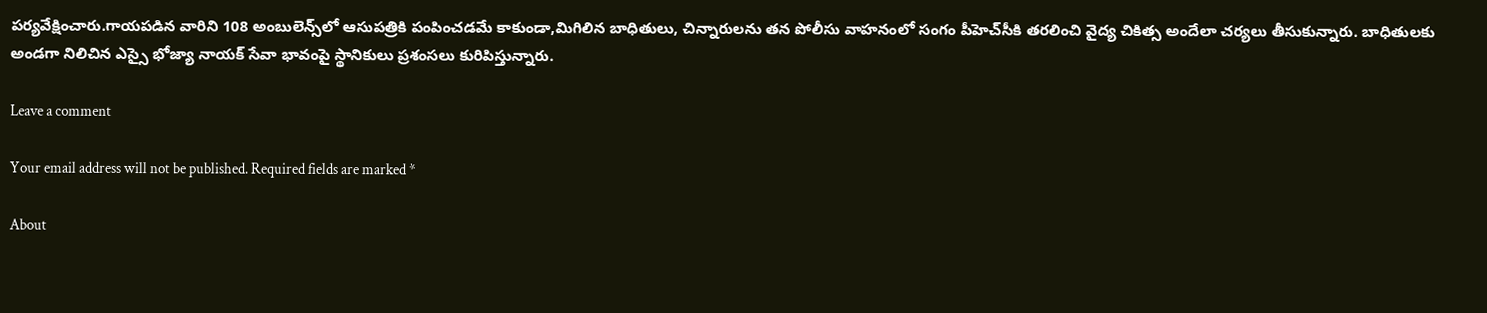పర్యవేక్షించారు.గాయపడిన వారిని 108 అంబులెన్స్‌లో ఆసుపత్రికి పంపించడమే కాకుండా,మిగిలిన బాధితులు, చిన్నారులను తన పోలీసు వాహనంలో సంగం పీహెచ్‌సీకి తరలించి వైద్య చికిత్స అందేలా చర్యలు తీసుకున్నారు. బాధితులకు అండగా నిలిచిన ఎస్సై భోజ్యా నాయక్ సేవా భావంపై స్థానికులు ప్రశంసలు కురిపిస్తున్నారు.

Leave a comment

Your email address will not be published. Required fields are marked *

About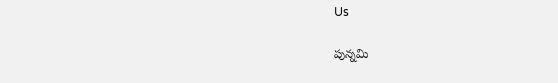Us

పున్నమి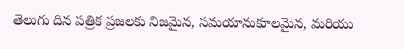తెలుగు దిన పత్రిక ప్రజలకు నిజమైన, సమయానుకూలమైన, మరియు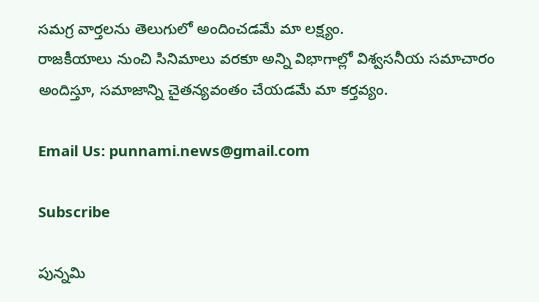సమగ్ర వార్తలను తెలుగులో అందించడమే మా లక్ష్యం.
రాజకీయాలు నుంచి సినిమాలు వరకూ అన్ని విభాగాల్లో విశ్వసనీయ సమాచారం అందిస్తూ, సమాజాన్ని చైతన్యవంతం చేయడమే మా కర్తవ్యం.

Email Us: punnami.news@gmail.com

Subscribe

పున్నమి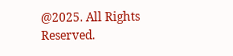@2025. All Rights Reserved.